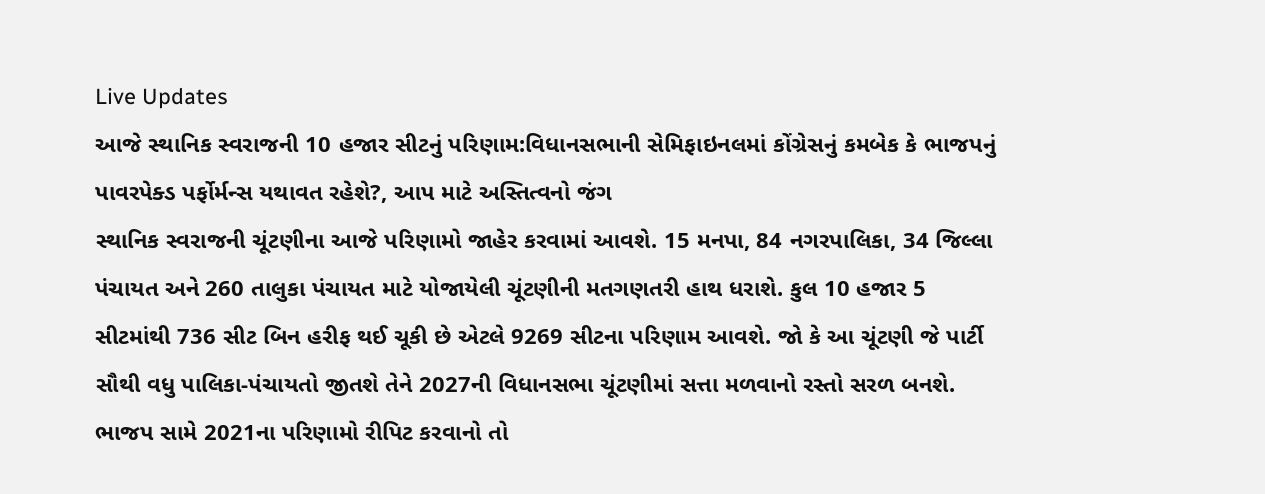Live Updates
આજે સ્થાનિક સ્વરાજની 10 હજાર સીટનું પરિણામ:વિધાનસભાની સેમિફાઇનલમાં કોંગ્રેસનું કમબેક કે ભાજપનું પાવરપેક્ડ પર્ફોર્મન્સ યથાવત રહેશે?, આપ માટે અસ્તિત્વનો જંગ
સ્થાનિક સ્વરાજની ચૂંટણીના આજે પરિણામો જાહેર કરવામાં આવશે. 15 મનપા, 84 નગરપાલિકા, 34 જિલ્લા પંચાયત અને 260 તાલુકા પંચાયત માટે યોજાયેલી ચૂંટણીની મતગણતરી હાથ ધરાશે. કુલ 10 હજાર 5 સીટમાંથી 736 સીટ બિન હરીફ થઈ ચૂકી છે એટલે 9269 સીટના પરિણામ આવશે. જો કે આ ચૂંટણી જે પાર્ટી સૌથી વધુ પાલિકા-પંચાયતો જીતશે તેને 2027ની વિધાનસભા ચૂંટણીમાં સત્તા મળવાનો રસ્તો સરળ બનશે. ભાજપ સામે 2021ના પરિણામો રીપિટ કરવાનો તો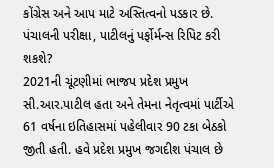કોંગ્રેસ અને આપ માટે અસ્તિત્વનો પડકાર છે. પંચાલની પરીક્ષા, પાટીલનું પર્ફોર્મન્સ રિપિટ કરી શકશે?
2021ની ચૂંટણીમાં ભાજપ પ્રદેશ પ્રમુખ સી.આર.પાટીલ હતા અને તેમના નેતૃત્વમાં પાર્ટીએ 61 વર્ષના ઇતિહાસમાં પહેલીવાર 90 ટકા બેઠકો જીતી હતી. હવે પ્રદેશ પ્રમુખ જગદીશ પંચાલ છે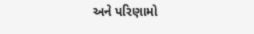અને પરિણામો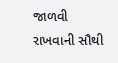જાળવી રાખવાની સૌથી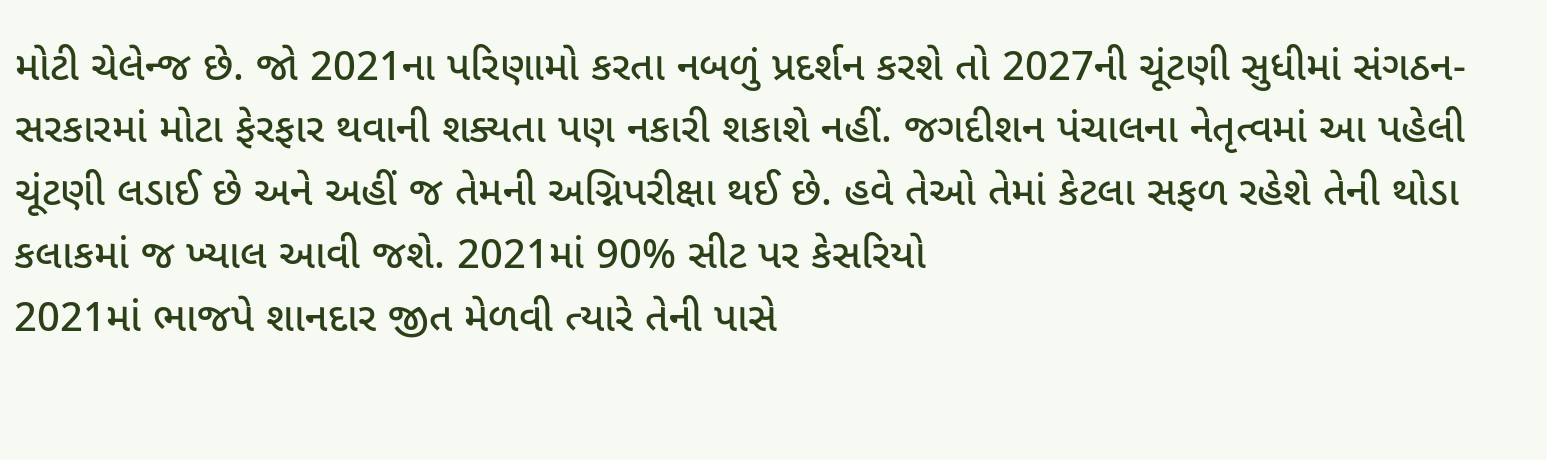મોટી ચેલેન્જ છે. જો 2021ના પરિણામો કરતા નબળું પ્રદર્શન કરશે તો 2027ની ચૂંટણી સુધીમાં સંગઠન-સરકારમાં મોટા ફેરફાર થવાની શક્યતા પણ નકારી શકાશે નહીં. જગદીશન પંચાલના નેતૃત્વમાં આ પહેલી ચૂંટણી લડાઈ છે અને અહીં જ તેમની અગ્નિપરીક્ષા થઈ છે. હવે તેઓ તેમાં કેટલા સફળ રહેશે તેની થોડા કલાકમાં જ ખ્યાલ આવી જશે. 2021માં 90% સીટ પર કેસરિયો
2021માં ભાજપે શાનદાર જીત મેળવી ત્યારે તેની પાસે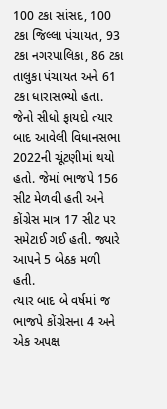100 ટકા સાંસદ, 100 ટકા જિલ્લા પંચાયત, 93 ટકા નગરપાલિકા, 86 ટકા તાલુકા પંચાયત અને 61 ટકા ધારાસભ્યો હતા. જેનો સીધો ફાયદો ત્યાર બાદ આવેલી વિધાનસભા 2022ની ચૂંટણીમાં થયો હતો. જેમાં ભાજપે 156 સીટ મેળવી હતી અને કોંગ્રેસ માત્ર 17 સીટ પર સમેટાઈ ગઈ હતી. જ્યારે આપને 5 બેઠક મળી હતી.
ત્યાર બાદ બે વર્ષમાં જ ભાજપે કોંગ્રેસના 4 અને એક અપક્ષ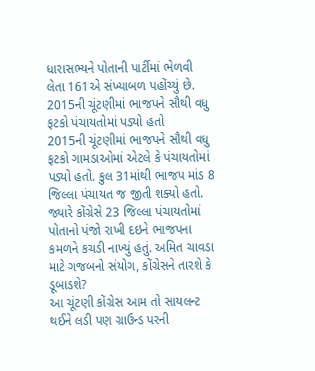ધારાસભ્યને પોતાની પાર્ટીમાં ભેળવી લેતા 161એ સંખ્યાબળ પહોંચ્યું છે. 2015ની ચૂંટણીમાં ભાજપને સૌથી વધુ ફટકો પંચાયતોમાં પડ્યો હતો
2015ની ચૂંટણીમાં ભાજપને સૌથી વધુ ફટકો ગામડાઓમાં એટલે કે પંચાયતોમાં પડ્યો હતો. કુલ 31માંથી ભાજપ માંડ 8 જિલ્લા પંચાયત જ જીતી શક્યો હતો. જ્યારે કોંગ્રેસે 23 જિલ્લા પંચાયતોમાં પોતાનો પંજો રાખી દઇને ભાજપના કમળને કચડી નાખ્યું હતું. અમિત ચાવડા માટે ગજબનો સંયોગ, કોંગ્રેસને તારશે કે ડૂબાડશે?
આ ચૂંટણી કોંગ્રેસ આમ તો સાયલન્ટ થઈને લડી પણ ગ્રાઉન્ડ પરની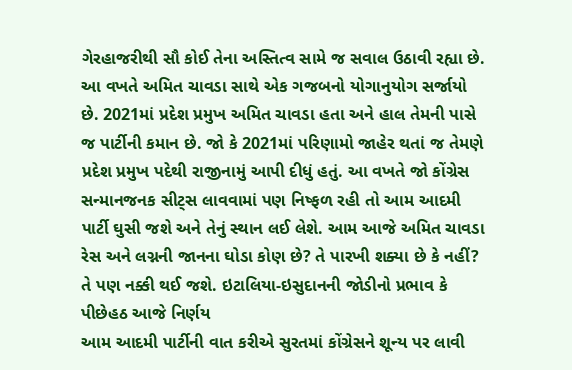ગેરહાજરીથી સૌ કોઈ તેના અસ્તિત્વ સામે જ સવાલ ઉઠાવી રહ્યા છે. આ વખતે અમિત ચાવડા સાથે એક ગજબનો યોગાનુયોગ સર્જાયો છે. 2021માં પ્રદેશ પ્રમુખ અમિત ચાવડા હતા અને હાલ તેમની પાસે જ પાર્ટીની કમાન છે. જો કે 2021માં પરિણામો જાહેર થતાં જ તેમણે પ્રદેશ પ્રમુખ પદેથી રાજીનામું આપી દીધું હતું. આ વખતે જો કોંગ્રેસ સન્માનજનક સીટ્સ લાવવામાં પણ નિષ્ફળ રહી તો આમ આદમી પાર્ટી ઘુસી જશે અને તેનું સ્થાન લઈ લેશે. આમ આજે અમિત ચાવડા રેસ અને લગ્નની જાનના ઘોડા કોણ છે? તે પારખી શક્યા છે કે નહીં? તે પણ નક્કી થઈ જશે. ઇટાલિયા-ઇસુદાનની જોડીનો પ્રભાવ કે પીછેહઠ આજે નિર્ણય
આમ આદમી પાર્ટીની વાત કરીએ સુરતમાં કોંગ્રેસને શૂન્ય પર લાવી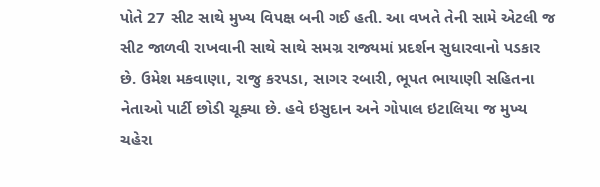પોતે 27 સીટ સાથે મુખ્ય વિપક્ષ બની ગઈ હતી. આ વખતે તેની સામે એટલી જ સીટ જાળવી રાખવાની સાથે સાથે સમગ્ર રાજ્યમાં પ્રદર્શન સુધારવાનો પડકાર છે. ઉમેશ મકવાણા, રાજુ કરપડા, સાગર રબારી, ભૂપત ભાયાણી સહિતના નેતાઓ પાર્ટી છોડી ચૂક્યા છે. હવે ઇસુદાન અને ગોપાલ ઇટાલિયા જ મુખ્ય ચહેરા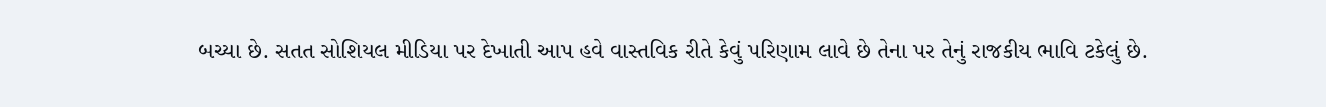બચ્યા છે. સતત સોશિયલ મીડિયા પર દેખાતી આપ હવે વાસ્તવિક રીતે કેવું પરિણામ લાવે છે તેના પર તેનું રાજકીય ભાવિ ટકેલું છે.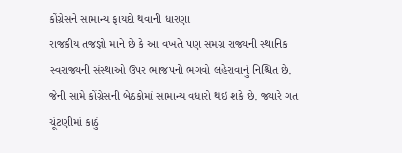કોંગ્રેસને સામાન્ય ફાયદો થવાની ધારણા
રાજકીય તજજ્ઞો માને છે કે આ વખતે પણ સમગ્ર રાજ્યની સ્થાનિક સ્વરાજ્યની સંસ્થાઓ ઉપર ભાજપનો ભગવો લહેરાવાનું નિશ્ચિત છે. જેની સામે કોંગ્રેસની બેઠકોમાં સામાન્ય વધારો થઇ શકે છે. જ્યારે ગત ચૂંટણીમાં કાઠું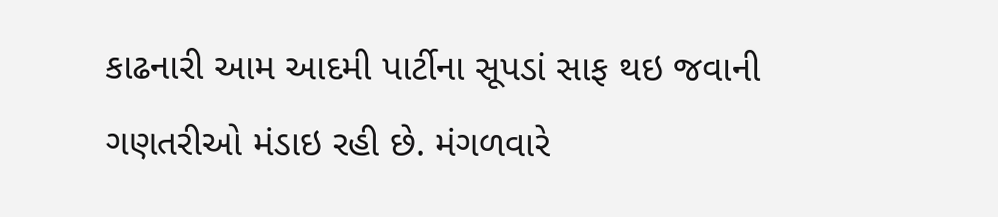કાઢનારી આમ આદમી પાર્ટીના સૂપડાં સાફ થઇ જવાની ગણતરીઓ મંડાઇ રહી છે. મંગળવારે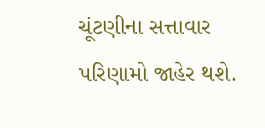ચૂંટણીના સત્તાવાર પરિણામો જાહેર થશે.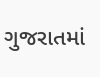ગુજરાતમાં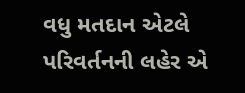વધુ મતદાન એટલે પરિવર્તનની લહેર એ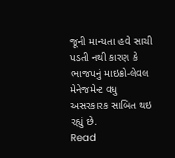જૂની માન્યતા હવે સાચી પડતી નથી કારણ કે ભાજપનું માઇક્રો-લેવલ મેનેજમેન્ટ વધુ અસરકારક સાબિત થઇ રહ્યું છે.
Read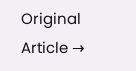Original Article →